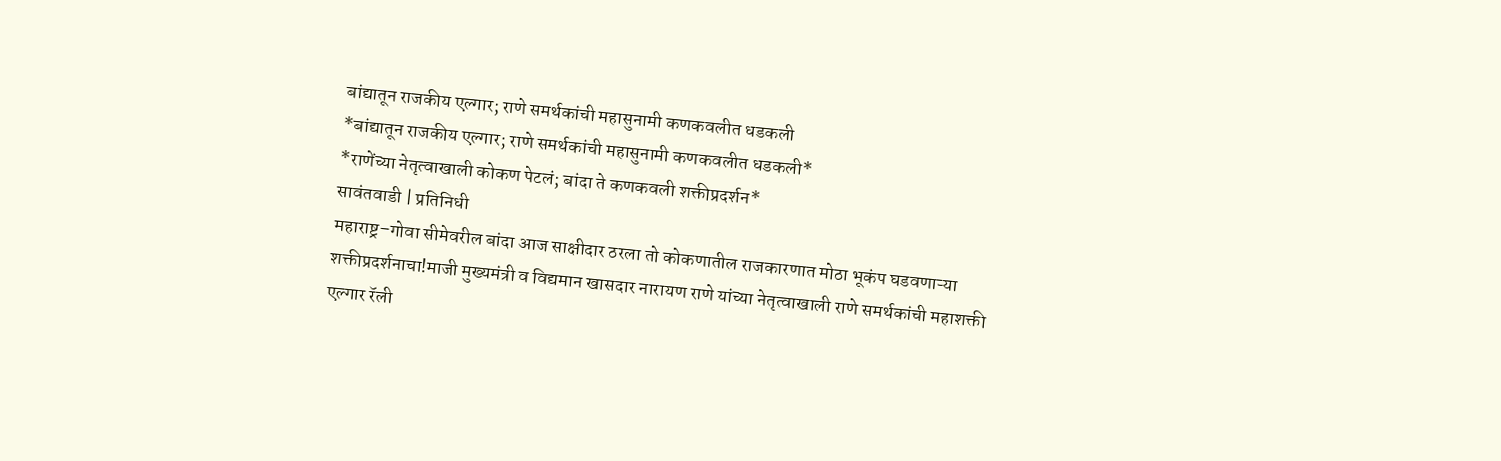बांद्यातून राजकीय एल्गार; राणे समर्थकांची महासुनामी कणकवलीत धडकली
*बांद्यातून राजकीय एल्गार; राणे समर्थकांची महासुनामी कणकवलीत धडकली*
*राणेंच्या नेतृत्वाखाली कोकण पेटलं; बांदा ते कणकवली शक्तीप्रदर्शन*
सावंतवाडी | प्रतिनिधी
महाराष्ट्र–गोवा सीमेवरील बांदा आज साक्षीदार ठरला तो कोकणातील राजकारणात मोठा भूकंप घडवणाऱ्या शक्तीप्रदर्शनाचा!माजी मुख्यमंत्री व विद्यमान खासदार नारायण राणे यांच्या नेतृत्वाखाली राणे समर्थकांची महाशक्ती एल्गार रॅली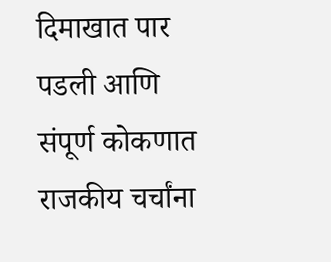दिमाखात पार पडली आणि संपूर्ण कोकणात राजकीय चर्चांना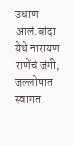उधाण आलं.बांदा येथे नारायण राणेंचं जंगी, जल्लोषात स्वागत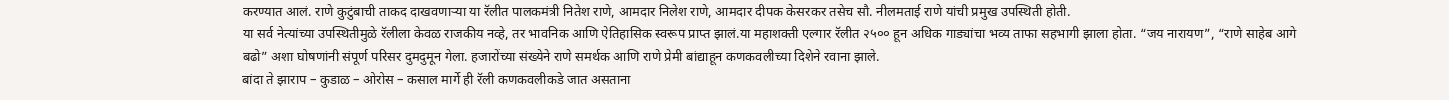करण्यात आलं. राणे कुटुंबाची ताकद दाखवणाऱ्या या रॅलीत पालकमंत्री नितेश राणे, आमदार निलेश राणे, आमदार दीपक केसरकर तसेच सौ. नीलमताई राणे यांची प्रमुख उपस्थिती होती.
या सर्व नेत्यांच्या उपस्थितीमुळे रॅलीला केवळ राजकीय नव्हे, तर भावनिक आणि ऐतिहासिक स्वरूप प्राप्त झालं.या महाशक्ती एल्गार रॅलीत २५०० हून अधिक गाड्यांचा भव्य ताफा सहभागी झाला होता. “जय नारायण”, “राणे साहेब आगे बढो” अशा घोषणांनी संपूर्ण परिसर दुमदुमून गेला. हजारोंच्या संख्येने राणे समर्थक आणि राणे प्रेमी बांद्याहून कणकवलीच्या दिशेने रवाना झाले.
बांदा ते झाराप – कुडाळ – ओरोस – कसाल मार्गे ही रॅली कणकवलीकडे जात असताना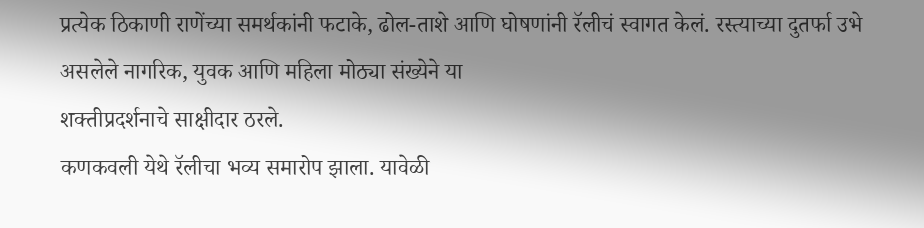प्रत्येक ठिकाणी राणेंच्या समर्थकांनी फटाके, ढोल-ताशे आणि घोषणांनी रॅलीचं स्वागत केलं. रस्त्याच्या दुतर्फा उभे असलेले नागरिक, युवक आणि महिला मोठ्या संख्येने या
शक्तीप्रदर्शनाचे साक्षीदार ठरले.
कणकवली येथे रॅलीचा भव्य समारोप झाला. यावेळी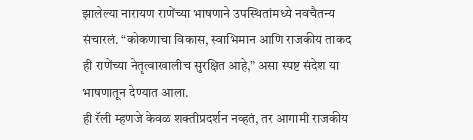झालेल्या नारायण राणेंच्या भाषणाने उपस्थितांमध्ये नवचैतन्य संचारलं. “कोकणाचा विकास, स्वाभिमान आणि राजकीय ताकद ही राणेंच्या नेतृत्वाखालीच सुरक्षित आहे,” असा स्पष्ट संदेश या भाषणातून देण्यात आला.
ही रॅली म्हणजे केवळ शक्तीप्रदर्शन नव्हतं, तर आगामी राजकीय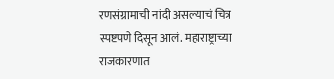रणसंग्रामाची नांदी असल्याचं चित्र स्पष्टपणे दिसून आलं. महाराष्ट्राच्या राजकारणात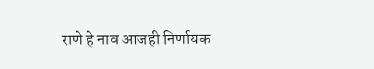राणे हे नाव आजही निर्णायक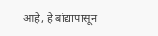आहे, हे बांद्यापासून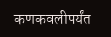कणकवलीपर्यंत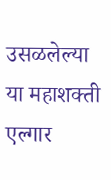उसळलेल्या या महाशक्ती एल्गार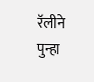रॅलीने पुन्हा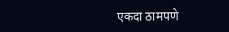एकदा ठामपणे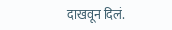दाखवून दिलं.